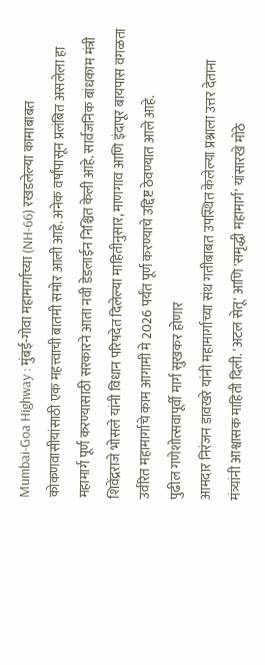Mumbai-Goa Highway : मुंबई-गोवा महामार्गाच्या (NH-66) रखडलेल्या कामाबाबत कोकणवासीयांसाठी एक महत्त्वाची बातमी समोर आली आहे. अनेक वर्षांपासून प्रलंबित असलेला हा महामार्ग पूर्ण करण्यासाठी सरकारने आता नवी डेडलाईन निश्चित केली आहे. सार्वजनिक बांधकाम मंत्री शिवेंद्रराजे भोसले यांनी विधान परिषदेत दिलेल्या माहितीनुसार, माणगाव आणि इंदापूर बायपास वगळता उर्वरित महामार्गाचे काम आगामी मे 2026 पर्यंत पूर्ण करण्याचे उद्दिष्ट ठेवण्यात आले आहे.
पुढील गणेशोत्सवापूर्वी मार्ग सुखकर होणार
आमदार निरंजन डावखरे यांनी महामार्गाच्या संथ गतीबाबत उपस्थित केलेल्या प्रश्नाला उत्तर देताना मंत्र्यांनी आश्वासक माहिती दिली. 'अटल सेतू' आणि 'समृद्धी महामार्ग' यांसारखे मोठे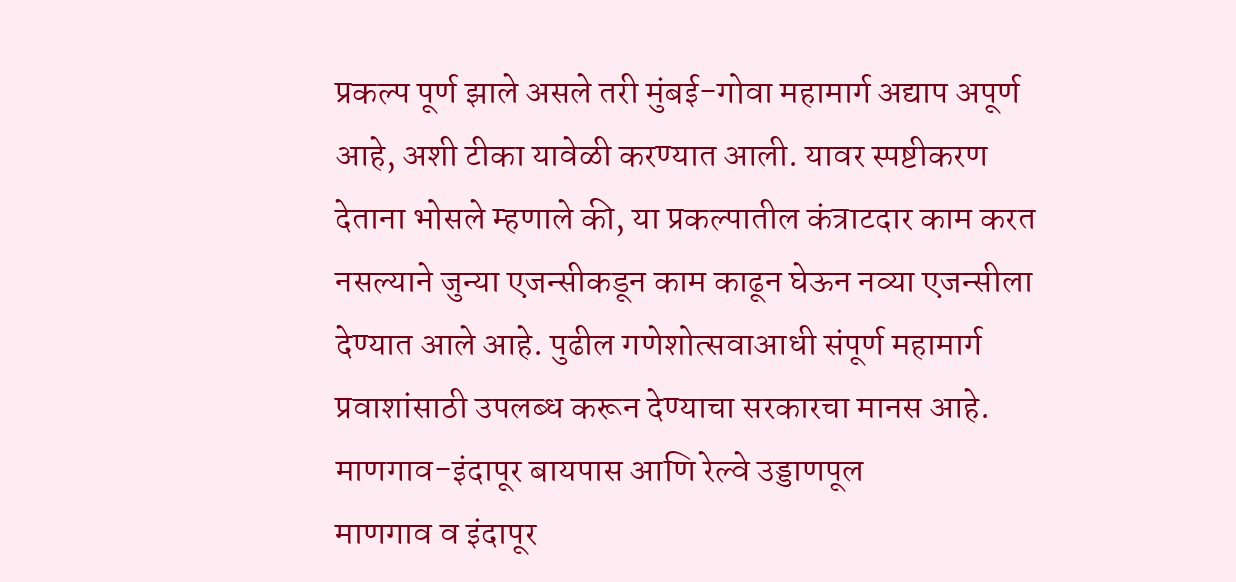प्रकल्प पूर्ण झाले असले तरी मुंबई-गोवा महामार्ग अद्याप अपूर्ण आहे, अशी टीका यावेळी करण्यात आली. यावर स्पष्टीकरण देताना भोसले म्हणाले की, या प्रकल्पातील कंत्राटदार काम करत नसल्याने जुन्या एजन्सीकडून काम काढून घेऊन नव्या एजन्सीला देण्यात आले आहे. पुढील गणेशोत्सवाआधी संपूर्ण महामार्ग प्रवाशांसाठी उपलब्ध करून देण्याचा सरकारचा मानस आहे.
माणगाव-इंदापूर बायपास आणि रेल्वे उड्डाणपूल
माणगाव व इंदापूर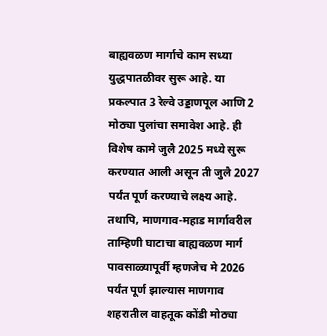बाह्यवळण मार्गाचे काम सध्या युद्धपातळीवर सुरू आहे. या प्रकल्पात 3 रेल्वे उड्डाणपूल आणि 2 मोठ्या पुलांचा समावेश आहे. ही विशेष कामे जुलै 2025 मध्ये सुरू करण्यात आली असून ती जुलै 2027 पर्यंत पूर्ण करण्याचे लक्ष्य आहे. तथापि, माणगाव-महाड मार्गावरील ताम्हिणी घाटाचा बाह्यवळण मार्ग पावसाळ्यापूर्वी म्हणजेच मे 2026 पर्यंत पूर्ण झाल्यास माणगाव शहरातील वाहतूक कोंडी मोठ्या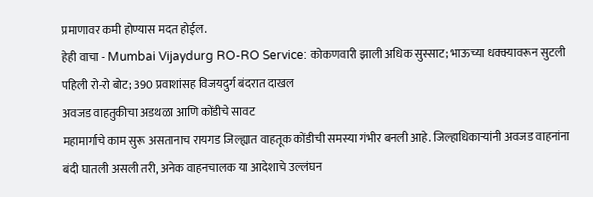प्रमाणावर कमी होण्यास मदत होईल.
हेही वाचा - Mumbai Vijaydurg RO-RO Service: कोकणवारी झाली अधिक सुस्साट; भाऊच्या धक्क्यावरून सुटली पहिली रो-रो बोट; 390 प्रवाशांसह विजयदुर्ग बंदरात दाखल
अवजड वाहतुकीचा अडथळा आणि कोंडीचे सावट
महामार्गाचे काम सुरू असतानाच रायगड जिल्ह्यात वाहतूक कोंडीची समस्या गंभीर बनली आहे. जिल्हाधिकाऱ्यांनी अवजड वाहनांना बंदी घातली असली तरी, अनेक वाहनचालक या आदेशाचे उल्लंघन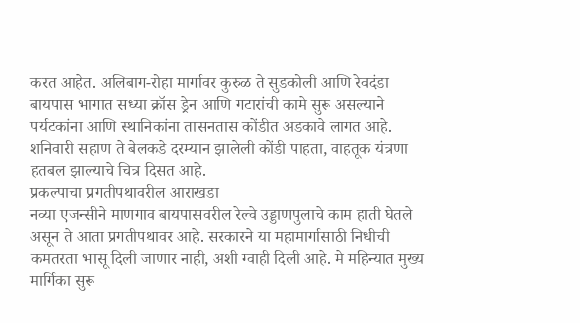करत आहेत. अलिबाग-रोहा मार्गावर कुरुळ ते सुडकोली आणि रेवदंडा बायपास भागात सध्या क्रॉस ड्रेन आणि गटारांची कामे सुरू असल्याने पर्यटकांना आणि स्थानिकांना तासनतास कोंडीत अडकावे लागत आहे. शनिवारी सहाण ते बेलकडे दरम्यान झालेली कोंडी पाहता, वाहतूक यंत्रणा हतबल झाल्याचे चित्र दिसत आहे.
प्रकल्पाचा प्रगतीपथावरील आराखडा
नव्या एजन्सीने माणगाव बायपासवरील रेल्वे उड्डाणपुलाचे काम हाती घेतले असून ते आता प्रगतीपथावर आहे. सरकारने या महामार्गासाठी निधीची कमतरता भासू दिली जाणार नाही, अशी ग्वाही दिली आहे. मे महिन्यात मुख्य मार्गिका सुरू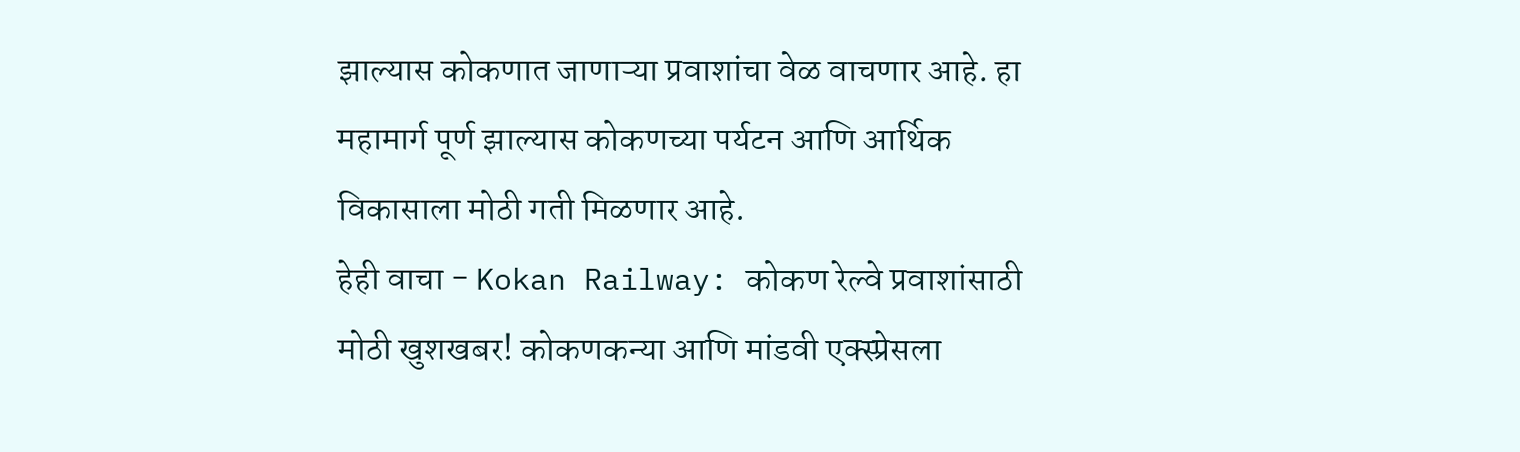झाल्यास कोकणात जाणाऱ्या प्रवाशांचा वेळ वाचणार आहे. हा महामार्ग पूर्ण झाल्यास कोकणच्या पर्यटन आणि आर्थिक विकासाला मोठी गती मिळणार आहे.
हेही वाचा - Kokan Railway: कोकण रेल्वे प्रवाशांसाठी मोठी खुशखबर! कोकणकन्या आणि मांडवी एक्स्प्रेसला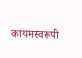कायमस्वरूपी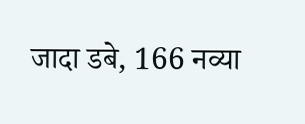जादा डबे, 166 नव्या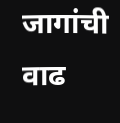जागांची वाढ